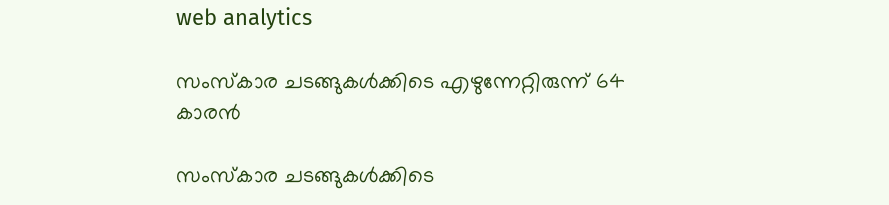web analytics

സംസ്‌കാര ചടങ്ങുകൾക്കിടെ എഴുന്നേറ്റിരുന്ന് 64 കാരൻ

സംസ്‌കാര ചടങ്ങുകൾക്കിടെ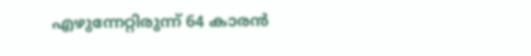എഴുന്നേറ്റിരുന്ന് 64 കാരൻ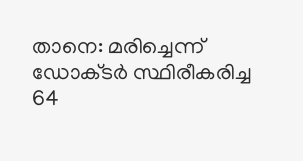താനെ: മരിച്ചെന്ന് ഡോക്‌ടർ സ്ഥിരീകരിച്ച 64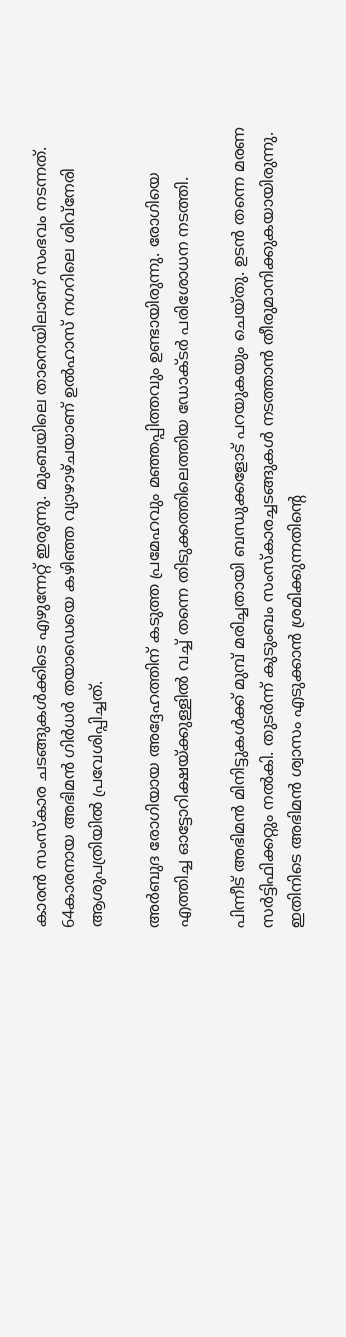കാരൻ സംസ്‌കാര ചടങ്ങുകൾക്കിടെ എഴുന്നേറ്റ് ഇരുന്നു. മുംബയിലെ താനെയിലാണ് സംഭവം നടന്നത്. 64കാരനായ അഭിമൻ ഗിർധർ തയാഡെയെ കഴിഞ്ഞ വ്യാഴാഴ്‌ചയാണ് ഉൽഹാസ് നഗറിലെ ശിവ്‌നേരി ആശുപത്രിയിൽ പ്രവേശിപ്പിച്ചത്.

അർബുദ രോഗിയായ അദ്ദേഹത്തിന് കടുത്ത പ്രമേഹവും മഞ്ഞപ്പിത്തവും ഉണ്ടായിരുന്നു. രോഗിയെ എത്തിച്ച ഓട്ടോറിക്ഷയ്‌ക്കുള്ളിൽ വച്ച് തന്നെ തിടുക്കത്തിലെത്തിയ ഡോക്‌ടർ പരിശോധന നടത്തി.

പിന്നീട് അഭിമൻ മിനിട്ടുകൾക്ക് മുമ്പ് മരിച്ചതായി ബന്ധുക്കളോട് പറയുകയും ചെയ്‌തു. ഉടൻ തന്നെ മരണ സർട്ടിഫിക്കറ്റും നൽകി. തുടർന്ന് കുടുംബം സംസ്കാരച്ചടങ്ങുകൾ നടത്താൻ തീരുമാനിക്കുകയായിരുന്നു. ഇതിനിടെ അഭിമൻ ശ്വാസം എടുക്കാൻ ശ്രമിക്കുന്നതിന്റെ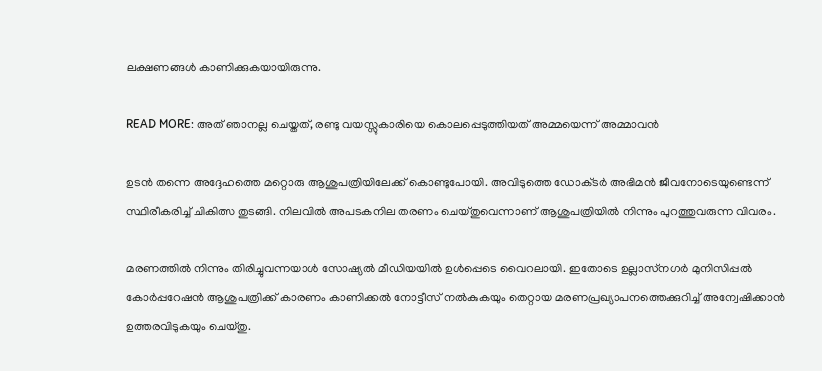ലക്ഷണങ്ങൾ കാണിക്കുകയായിരുന്നു.

READ MORE: അത് ഞാനല്ല ചെയ്തത്, രണ്ടു വയസ്സുകാരിയെ കൊലപ്പെടുത്തിയത് അമ്മയെന്ന് അമ്മാവൻ

ഉടൻ തന്നെ അദ്ദേഹത്തെ മറ്റൊരു ആശുപത്രിയിലേക്ക് കൊണ്ടുപോയി. അവിടുത്തെ ഡോക്‌ടർ അഭിമൻ ജീവനോടെയുണ്ടെന്ന് സ്ഥിരീകരിച്ച് ചികിത്സ തുടങ്ങി. നിലവിൽ അപടകനില തരണം ചെയ്‌തുവെന്നാണ് ആശുപത്രിയിൽ നിന്നും പുറത്തുവരുന്ന വിവരം.

മരണത്തിൽ നിന്നും തിരിച്ചുവന്നയാൾ സോഷ്യൽ മീഡിയയിൽ ഉൾപ്പെടെ വൈറലായി. ഇതോടെ ഉല്ലാസ്‌നഗർ മുനിസിപ്പൽ കോർപ്പറേഷൻ ആശുപത്രിക്ക് കാരണം കാണിക്കൽ നോട്ടീസ് നൽകുകയും തെറ്റായ മരണപ്രഖ്യാപനത്തെക്കുറിച്ച് അന്വേഷിക്കാൻ ഉത്തരവിടുകയും ചെയ്തു.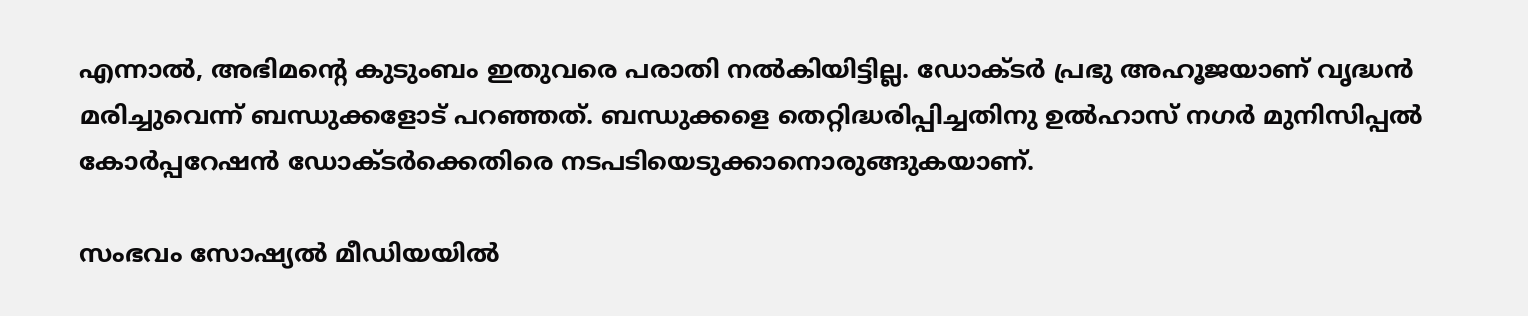എന്നാൽ, അഭിമന്റെ കുടുംബം ഇതുവരെ പരാതി നൽകിയിട്ടില്ല. ഡോക്‌ടർ പ്രഭു അഹൂജയാണ് വൃദ്ധൻ മരിച്ചുവെന്ന് ബന്ധുക്കളോട് പറഞ്ഞത്. ബന്ധുക്കളെ തെറ്റിദ്ധരിപ്പിച്ചതിനു ഉൽഹാസ് നഗർ മുനിസിപ്പൽ കോർപ്പറേഷൻ ഡോക്ടർക്കെതിരെ നടപടിയെടുക്കാനൊരുങ്ങുകയാണ്.

സംഭവം സോഷ്യൽ മീഡിയയിൽ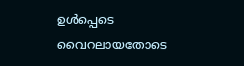ഉൾപ്പെടെ വൈറലായതോടെ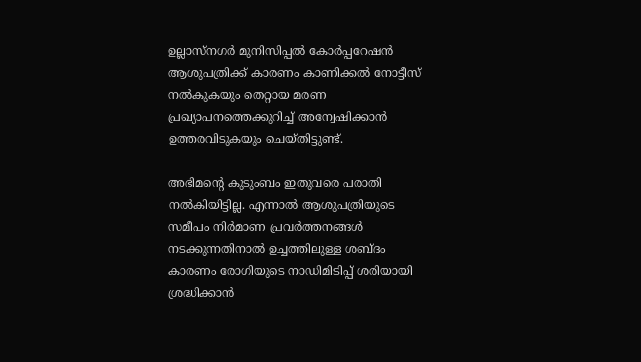ഉല്ലാസ്‌നഗർ മുനിസിപ്പൽ കോർപ്പറേഷൻ ആശുപത്രിക്ക് കാരണം കാണിക്കൽ നോട്ടീസ് നൽകുകയും തെറ്റായ മരണ പ്രഖ്യാപനത്തെക്കുറിച്ച് അന്വേഷിക്കാൻ ഉത്തരവിടുകയും ചെയ്തിട്ടുണ്ട്.

അഭിമന്റെ കുടുംബം ഇതുവരെ പരാതി നൽകിയിട്ടില്ല. എന്നാൽ ആശുപത്രിയുടെ സമീപം നിർമാണ പ്രവർത്തനങ്ങൾ നടക്കുന്നതിനാൽ ഉച്ചത്തിലുള്ള ശബ്‌ദം കാരണം രോഗിയുടെ നാഡിമിടിപ്പ് ശരിയായി ശ്രദ്ധിക്കാൻ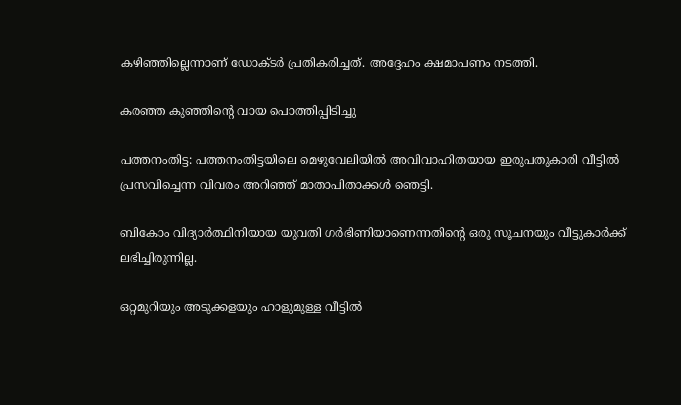കഴിഞ്ഞില്ലെന്നാണ് ഡോക്‌ടർ പ്രതികരിച്ചത്. അദ്ദേഹം ക്ഷമാപണം നടത്തി.

കരഞ്ഞ കുഞ്ഞിന്റെ വായ പൊത്തിപ്പിടിച്ചു

പത്തനംതിട്ട: പത്തനംതിട്ടയിലെ മെഴുവേലിയിൽ അവിവാഹിതയായ ഇരുപതുകാരി വീട്ടിൽ പ്രസവിച്ചെന്ന വിവരം അറിഞ്ഞ് മാതാപിതാക്കൾ ഞെട്ടി.

ബികോം വിദ്യാർത്ഥിനിയായ യുവതി ഗർഭിണിയാണെന്നതിന്റെ ഒരു സൂചനയും വീട്ടുകാർക്ക് ലഭിച്ചിരുന്നില്ല.

ഒറ്റമുറിയും അടുക്കളയും ഹാളുമുള്ള വീട്ടിൽ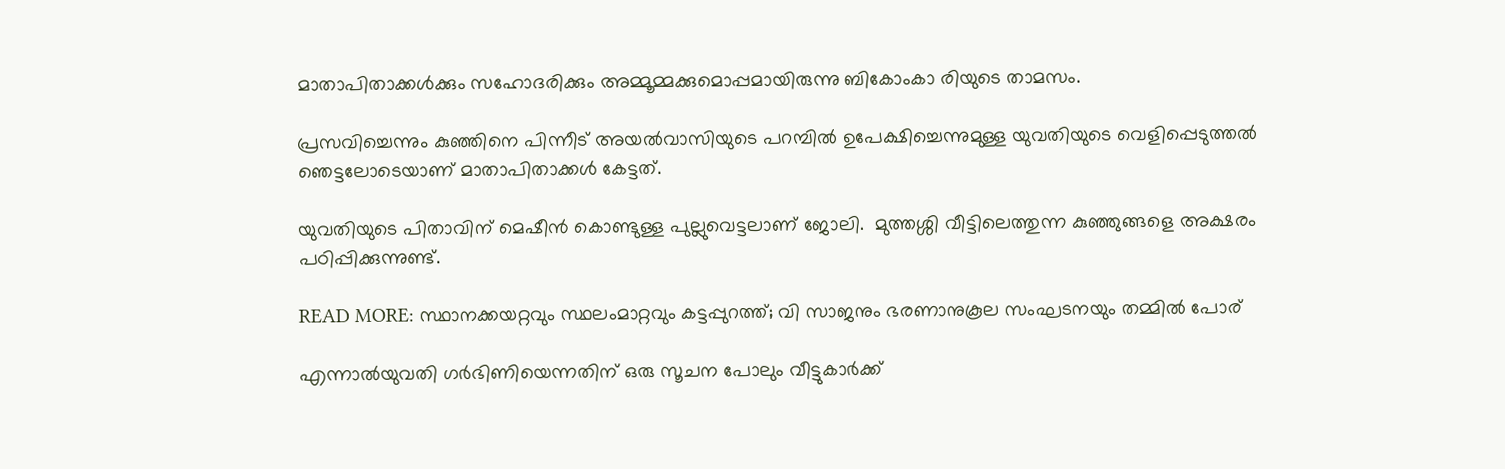മാതാപിതാക്കൾക്കും സഹോദരിക്കും അമ്മൂമ്മക്കുമൊപ്പമായിരുന്നു ബികോംകാ രിയുടെ താമസം.

പ്രസവിച്ചെന്നും കുഞ്ഞിനെ പിന്നീട് അയൽവാസിയുടെ പറമ്പിൽ ഉപേക്ഷിച്ചെന്നുമുള്ള യുവതിയുടെ വെളിപ്പെടുത്തൽ ഞെട്ടലോടെയാണ് മാതാപിതാക്കൾ കേട്ടത്.

യുവതിയുടെ പിതാവിന് മെഷീൻ കൊണ്ടുള്ള പുല്ലുവെട്ടലാണ് ജോലി.  മുത്തശ്ശി വീട്ടിലെത്തുന്ന കുഞ്ഞുങ്ങളെ അക്ഷരം പഠിപ്പിക്കുന്നുണ്ട്.

READ MORE: സ്ഥാനക്കയറ്റവും സ്ഥലംമാറ്റവും കട്ടപ്പുറത്ത്; വി സാജനും ഭരണാനുകൂല സംഘടനയും തമ്മിൽ പോര്

എന്നാൽയുവതി ഗർഭിണിയെന്നതിന് ഒരു സൂചന പോലും വീട്ടുകാർക്ക്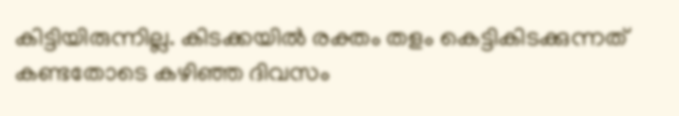കിട്ടിയിരുന്നില്ല. കിടക്കയിൽ രക്തം തളം കെട്ടികിടക്കുന്നത് കണ്ടതോടെ കഴിഞ്ഞ ദിവസം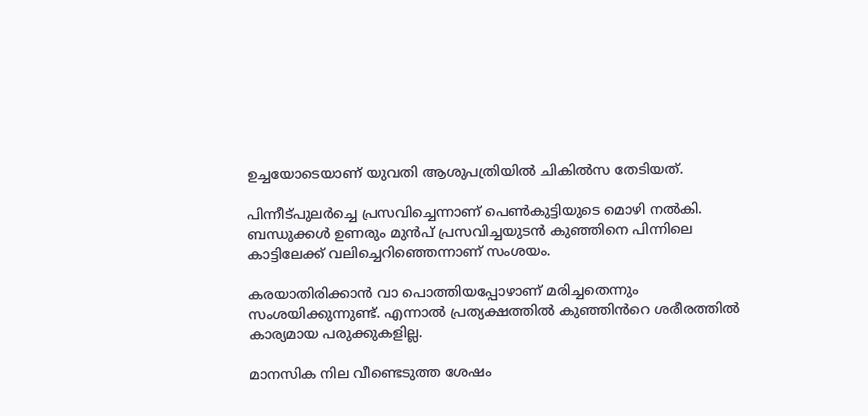ഉച്ചയോടെയാണ് യുവതി ആശുപത്രിയിൽ ചികിൽസ തേടിയത്.

പിന്നീട്പുലർച്ചെ പ്രസവിച്ചെന്നാണ് പെൺകുട്ടിയുടെ മൊഴി നൽകി. ബന്ധുക്കൾ ഉണരും മുൻപ് പ്രസവിച്ചയുടൻ കുഞ്ഞിനെ പിന്നിലെ കാട്ടിലേക്ക് വലിച്ചെറിഞ്ഞെന്നാണ് സംശയം.

കരയാതിരിക്കാൻ വാ പൊത്തിയപ്പോഴാണ് മരിച്ചതെന്നും സംശയിക്കുന്നുണ്ട്. എന്നാൽ പ്രത്യക്ഷത്തിൽ കുഞ്ഞിൻറെ ശരീരത്തിൽ കാര്യമായ പരുക്കുകളില്ല.

മാനസിക നില വീണ്ടെടുത്ത ശേഷം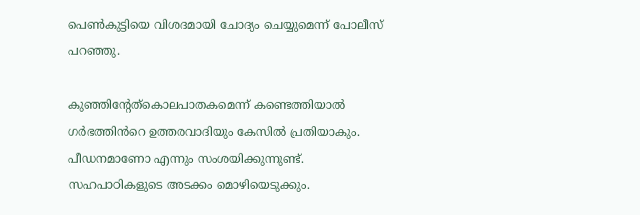പെൺകുട്ടിയെ വിശദമായി ചോദ്യം ചെയ്യുമെന്ന് പോലീസ് പറഞ്ഞു.

കുഞ്ഞിൻ്റേത്കൊലപാതകമെന്ന് കണ്ടെത്തിയാൽ ഗർഭത്തിൻറെ ഉത്തരവാദിയും കേസിൽ പ്രതിയാകും. പീഡനമാണോ എന്നും സംശയിക്കുന്നുണ്ട്. സഹപാഠികളുടെ അടക്കം മൊഴിയെടുക്കും.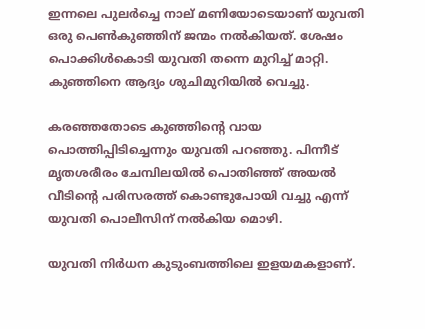ഇന്നലെ പുലർച്ചെ നാല് മണിയോടെയാണ് യുവതി ഒരു പെൺകുഞ്ഞിന് ജന്മം നൽകിയത്. ശേഷം പൊക്കിൾകൊടി യുവതി തന്നെ മുറിച്ച് മാറ്റി. കുഞ്ഞിനെ ആദ്യം ശുചിമുറിയിൽ വെച്ചു.

കരഞ്ഞതോടെ കുഞ്ഞിന്റെ വായ പൊത്തിപ്പിടിച്ചെന്നും യുവതി പറഞ്ഞു. പിന്നീട് മൃതശരീരം ചേമ്പിലയിൽ പൊതിഞ്ഞ് അയൽ വീടിന്റെ പരിസരത്ത് കൊണ്ടുപോയി വച്ചു എന്ന് യുവതി പൊലീസിന് നൽകിയ മൊഴി.

യുവതി നിർധന കുടുംബത്തിലെ ഇളയമകളാണ്.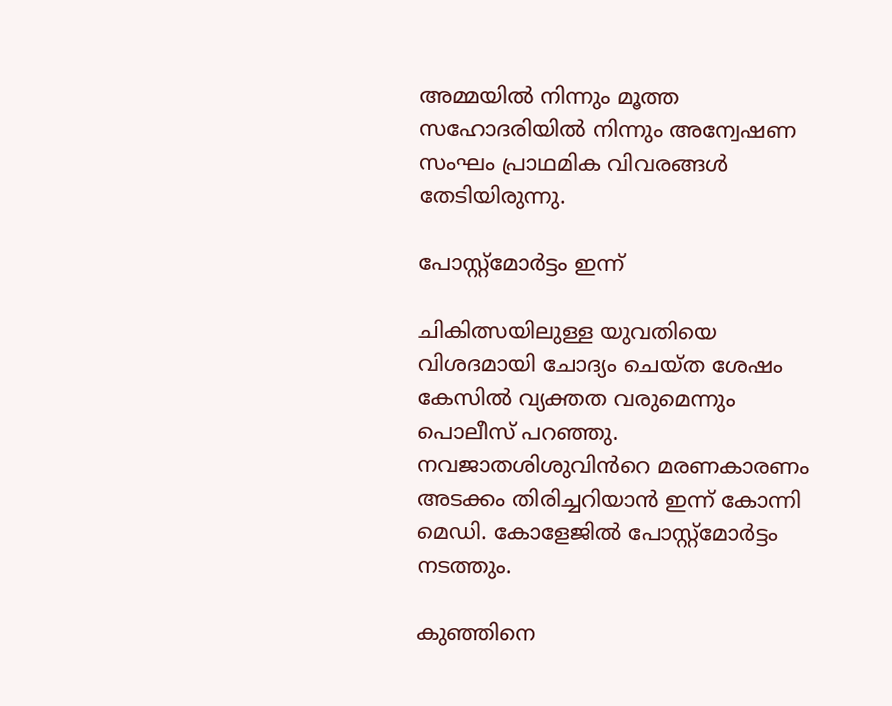അമ്മയിൽ നിന്നും മൂത്ത സഹോദരിയിൽ നിന്നും അന്വേഷണ സംഘം പ്രാഥമിക വിവരങ്ങൾ തേടിയിരുന്നു.

പോസ്റ്റ്മോർട്ടം ഇന്ന്

ചികിത്സയിലുള്ള യുവതിയെ വിശദമായി ചോദ്യം ചെയ്ത ശേഷം കേസിൽ വ്യക്തത വരുമെന്നും പൊലീസ് പറഞ്ഞു. നവജാതശിശുവിൻറെ മരണകാരണം അടക്കം തിരിച്ചറിയാൻ ഇന്ന് കോന്നി മെഡി. കോളേജിൽ പോസ്റ്റ്മോർട്ടം നടത്തും.

കുഞ്ഞിനെ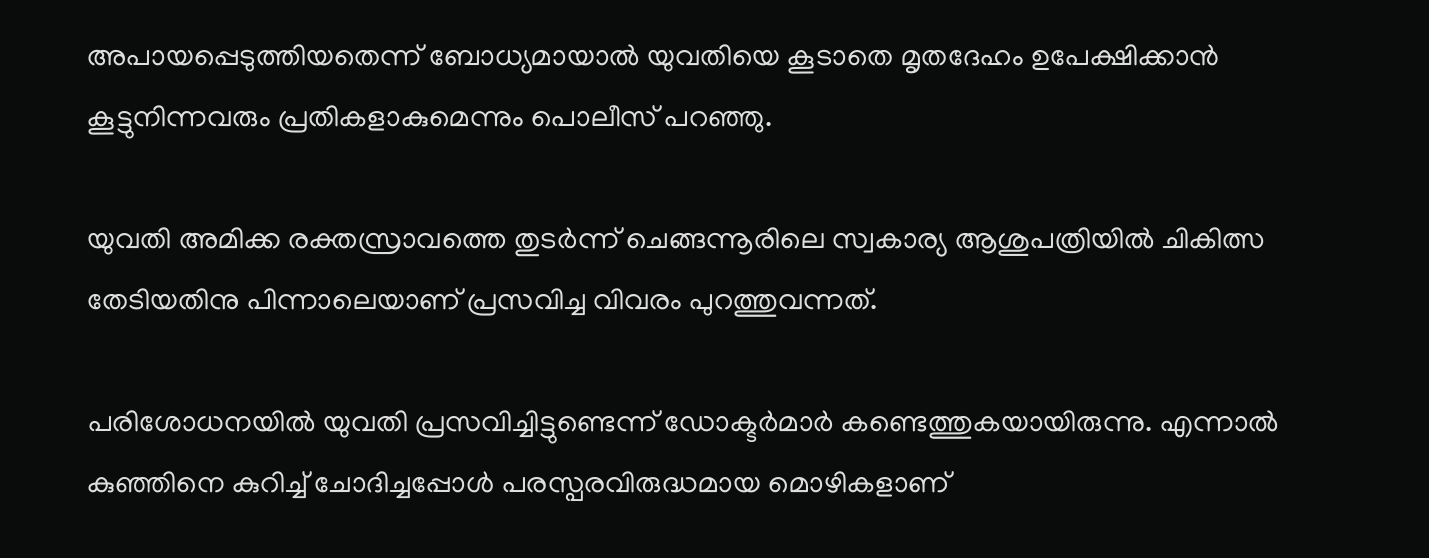അപായപ്പെടുത്തിയതെന്ന് ബോധ്യമായാൽ യുവതിയെ കൂടാതെ മൃതദേഹം ഉപേക്ഷിക്കാൻ കൂട്ടുനിന്നവരും പ്രതികളാകുമെന്നും പൊലീസ് പറഞ്ഞു.

യുവതി അമിക്ക രക്തസ്രാവത്തെ തുടർന്ന് ചെങ്ങന്നൂരിലെ സ്വകാര്യ ആശുപത്രിയിൽ ചികിത്സ തേടിയതിനു പിന്നാലെയാണ് പ്രസവിച്ച വിവരം പുറത്തുവന്നത്.

പരിശോധനയിൽ യുവതി പ്രസവിച്ചിട്ടുണ്ടെന്ന് ഡോക്ടർമാർ കണ്ടെത്തുകയായിരുന്നു. എന്നാൽ കുഞ്ഞിനെ കുറിച്ച് ചോദിച്ചപ്പോൾ പരസ്പരവിരുദ്ധമായ മൊഴികളാണ്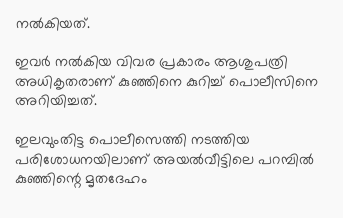നൽകിയത്.

ഇവർ നൽകിയ വിവര പ്രകാരം ആശുപത്രി അധികൃതരാണ് കുഞ്ഞിനെ കുറിച്ച് പൊലീസിനെ അറിയിച്ചത്.

ഇലവുംതിട്ട പൊലീസെത്തി നടത്തിയ പരിശോധനയിലാണ് അയൽവീട്ടിലെ പറമ്പിൽ കുഞ്ഞിന്റെ മൃതദേഹം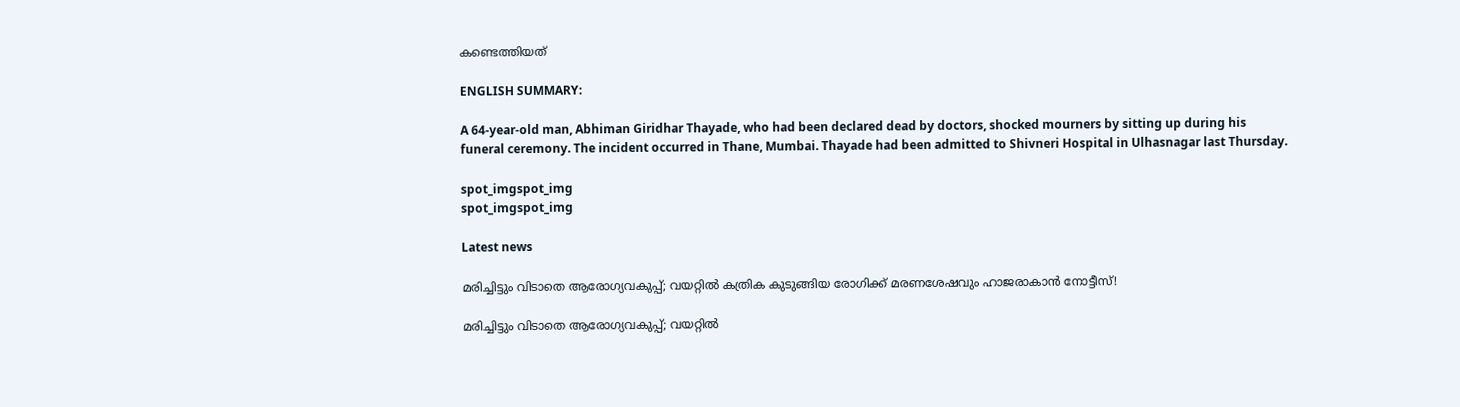കണ്ടെത്തിയത്

ENGLISH SUMMARY:

A 64-year-old man, Abhiman Giridhar Thayade, who had been declared dead by doctors, shocked mourners by sitting up during his funeral ceremony. The incident occurred in Thane, Mumbai. Thayade had been admitted to Shivneri Hospital in Ulhasnagar last Thursday.

spot_imgspot_img
spot_imgspot_img

Latest news

മരിച്ചിട്ടും വിടാതെ ആരോഗ്യവകുപ്പ്; വയറ്റിൽ കത്രിക കുടുങ്ങിയ രോഗിക്ക് മരണശേഷവും ഹാജരാകാൻ നോട്ടീസ്!

മരിച്ചിട്ടും വിടാതെ ആരോഗ്യവകുപ്പ്; വയറ്റിൽ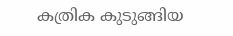കത്രിക കുടുങ്ങിയ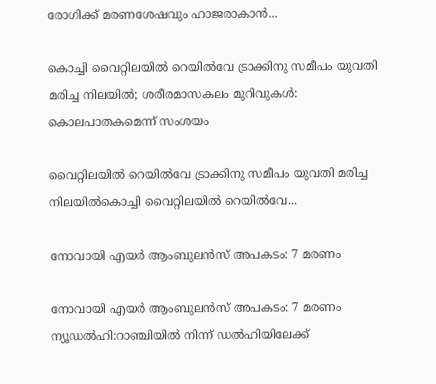രോഗിക്ക് മരണശേഷവും ഹാജരാകാൻ...

കൊച്ചി വൈറ്റിലയിൽ റെയിൽവേ ട്രാക്കിനു സമീപം യുവതി മരിച്ച നിലയിൽ; ശരീരമാസകലം മുറിവുകൾ: കൊലപാതകമെന്ന് സംശയം

വൈറ്റിലയിൽ റെയിൽവേ ട്രാക്കിനു സമീപം യുവതി മരിച്ച നിലയിൽകൊച്ചി വൈറ്റിലയിൽ റെയിൽവേ...

നോവായി എയർ ആംബുലൻസ് അപകടം: 7 മരണം

നോവായി എയർ ആംബുലൻസ് അപകടം: 7 മരണം ന്യൂഡൽഹി:റാഞ്ചിയിൽ നിന്ന് ഡൽഹിയിലേക്ക്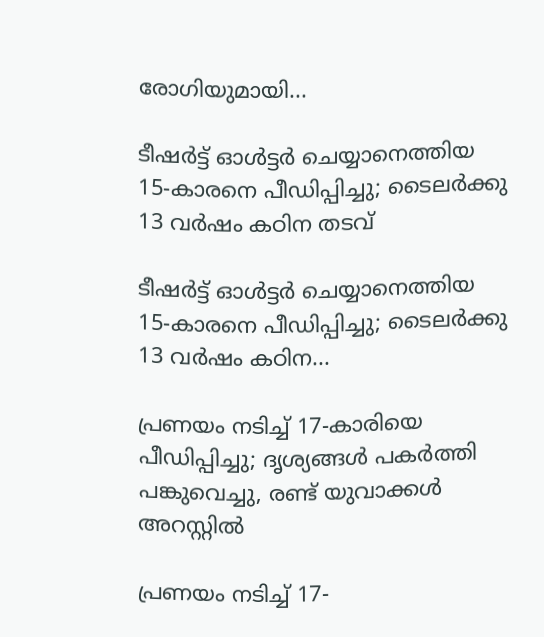രോഗിയുമായി...

ടീഷർട്ട് ഓൾട്ടർ ചെയ്യാനെത്തിയ 15-കാരനെ പീഡിപ്പിച്ചു; ടൈലർക്കു 13 വർഷം കഠിന തടവ്

ടീഷർട്ട് ഓൾട്ടർ ചെയ്യാനെത്തിയ 15-കാരനെ പീഡിപ്പിച്ചു; ടൈലർക്കു 13 വർഷം കഠിന...

പ്രണയം നടിച്ച് 17-കാരിയെ പീഡിപ്പിച്ചു; ദൃശ്യങ്ങൾ പകർത്തി പങ്കുവെച്ചു, രണ്ട് യുവാക്കൾ അറസ്റ്റിൽ

പ്രണയം നടിച്ച് 17-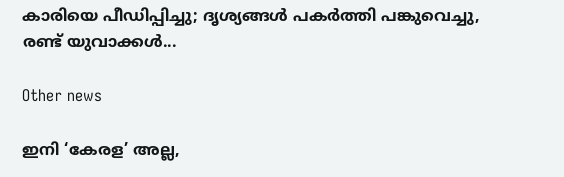കാരിയെ പീഡിപ്പിച്ചു; ദൃശ്യങ്ങൾ പകർത്തി പങ്കുവെച്ചു, രണ്ട് യുവാക്കൾ...

Other news

ഇനി ‘കേരള’ അല്ല,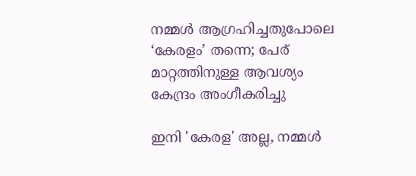നമ്മൾ ആഗ്രഹിച്ചതുപോലെ ‘കേരളം’ തന്നെ; പേര് മാറ്റത്തിനുള്ള ആവശ്യം കേന്ദ്രം അംഗീകരിച്ചു

ഇനി 'കേരള' അല്ല, നമ്മൾ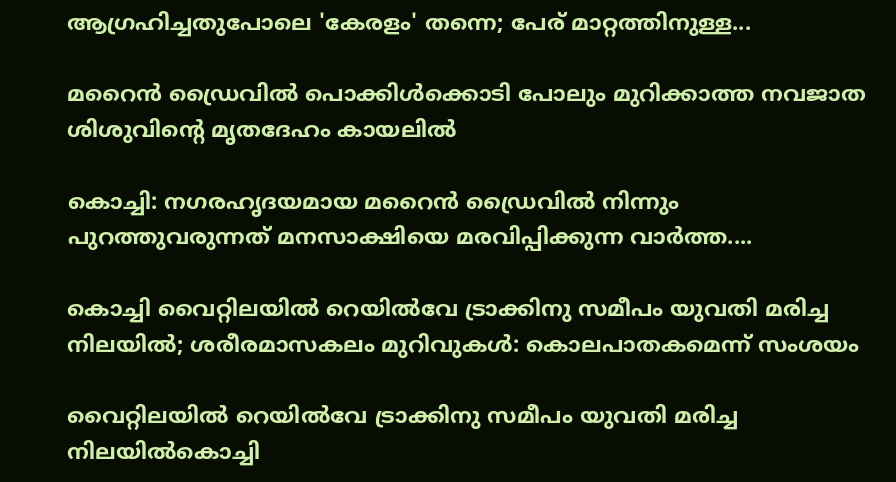ആഗ്രഹിച്ചതുപോലെ 'കേരളം' തന്നെ; പേര് മാറ്റത്തിനുള്ള...

മറൈൻ ഡ്രൈവിൽ പൊക്കിൾക്കൊടി പോലും മുറിക്കാത്ത നവജാത ശിശുവിന്റെ മൃതദേഹം കായലിൽ

കൊച്ചി: നഗരഹൃദയമായ മറൈൻ ഡ്രൈവിൽ നിന്നും പുറത്തുവരുന്നത് മനസാക്ഷിയെ മരവിപ്പിക്കുന്ന വാർത്ത....

കൊച്ചി വൈറ്റിലയിൽ റെയിൽവേ ട്രാക്കിനു സമീപം യുവതി മരിച്ച നിലയിൽ; ശരീരമാസകലം മുറിവുകൾ: കൊലപാതകമെന്ന് സംശയം

വൈറ്റിലയിൽ റെയിൽവേ ട്രാക്കിനു സമീപം യുവതി മരിച്ച നിലയിൽകൊച്ചി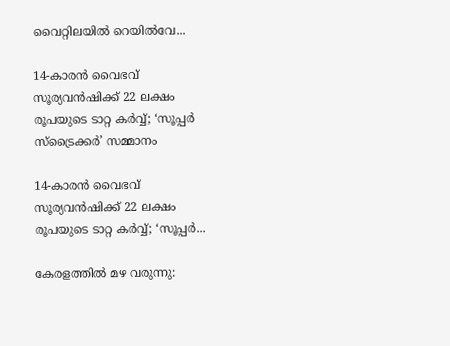വൈറ്റിലയിൽ റെയിൽവേ...

14-കാരൻ വൈഭവ് സൂര്യവൻഷിക്ക് 22 ലക്ഷം രൂപയുടെ ടാറ്റ കർവ്വ്; ‘സൂപ്പർ സ്ട്രൈക്കർ’ സമ്മാനം

14-കാരൻ വൈഭവ് സൂര്യവൻഷിക്ക് 22 ലക്ഷം രൂപയുടെ ടാറ്റ കർവ്വ്; ‘സൂപ്പർ...

കേരളത്തിൽ മഴ വരുന്നു: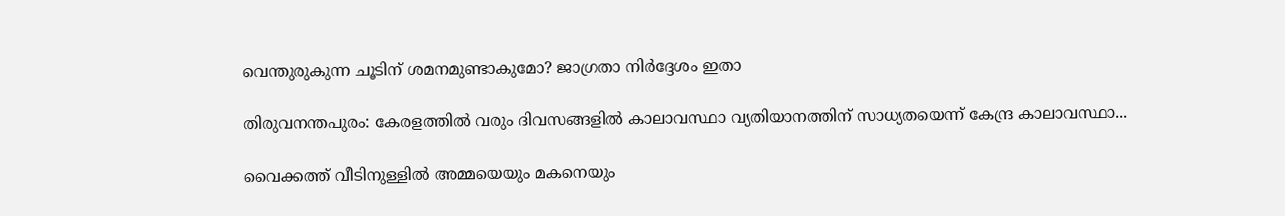വെന്തുരുകുന്ന ചൂടിന് ശമനമുണ്ടാകുമോ? ജാഗ്രതാ നിർദ്ദേശം ഇതാ

തിരുവനന്തപുരം: കേരളത്തിൽ വരും ദിവസങ്ങളിൽ കാലാവസ്ഥാ വ്യതിയാനത്തിന് സാധ്യതയെന്ന് കേന്ദ്ര കാലാവസ്ഥാ...

വൈക്കത്ത് വീടിനുള്ളിൽ അമ്മയെയും മകനെയും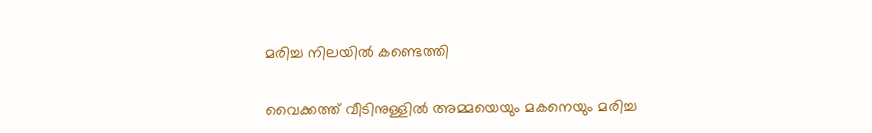മരിച്ച നിലയിൽ കണ്ടെത്തി

വൈക്കത്ത് വീടിനുള്ളിൽ അമ്മയെയും മകനെയും മരിച്ച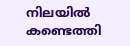നിലയിൽ കണ്ടെത്തി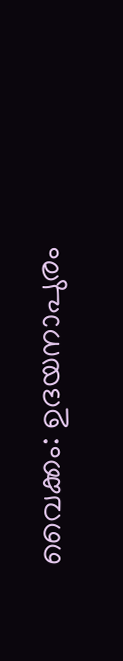വൈക്കം: ഉദയനാപുരം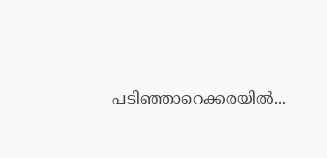പടിഞ്ഞാറെക്കരയിൽ...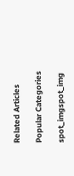Related Articles

Popular Categories

spot_imgspot_img